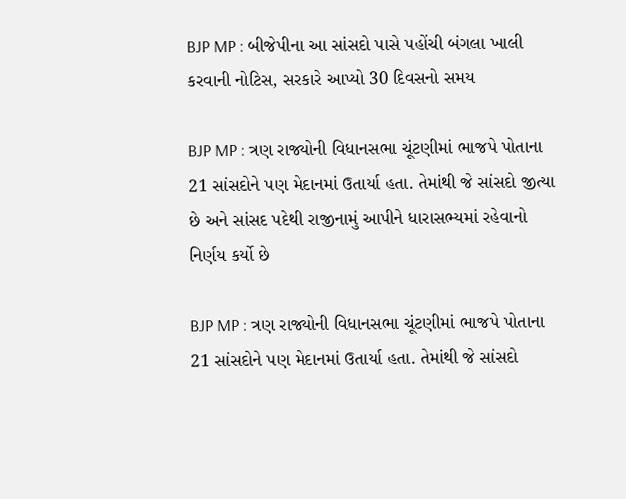BJP MP : બીજેપીના આ સાંસદો પાસે પહોંચી બંગલા ખાલી કરવાની નોટિસ, સરકારે આપ્યો 30 દિવસનો સમય

BJP MP : ત્રણ રાજ્યોની વિધાનસભા ચૂંટણીમાં ભાજપે પોતાના 21 સાંસદોને પણ મેદાનમાં ઉતાર્યા હતા. તેમાંથી જે સાંસદો જીત્યા છે અને સાંસદ પદેથી રાજીનામું આપીને ધારાસભ્યમાં રહેવાનો નિર્ણય કર્યો છે

BJP MP : ત્રણ રાજ્યોની વિધાનસભા ચૂંટણીમાં ભાજપે પોતાના 21 સાંસદોને પણ મેદાનમાં ઉતાર્યા હતા. તેમાંથી જે સાંસદો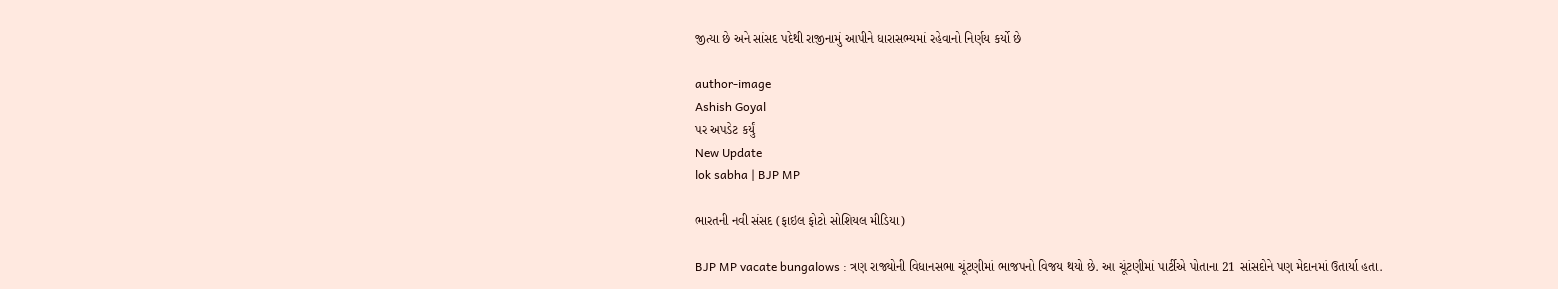જીત્યા છે અને સાંસદ પદેથી રાજીનામું આપીને ધારાસભ્યમાં રહેવાનો નિર્ણય કર્યો છે

author-image
Ashish Goyal
પર અપડેટ કર્યું
New Update
lok sabha | BJP MP

ભારતની નવી સંસદ (ફાઇલ ફોટો સોશિયલ મીડિયા)

BJP MP vacate bungalows : ત્રણ રાજ્યોની વિધાનસભા ચૂંટણીમાં ભાજપનો વિજય થયો છે. આ ચૂંટણીમાં પાર્ટીએ પોતાના 21 સાંસદોને પણ મેદાનમાં ઉતાર્યા હતા.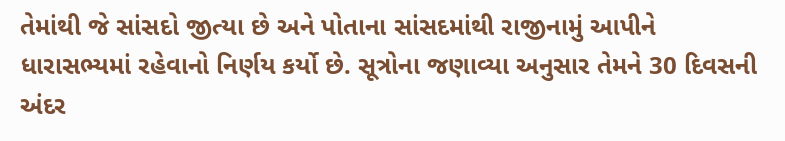તેમાંથી જે સાંસદો જીત્યા છે અને પોતાના સાંસદમાંથી રાજીનામું આપીને ધારાસભ્યમાં રહેવાનો નિર્ણય કર્યો છે. સૂત્રોના જણાવ્યા અનુસાર તેમને 30 દિવસની અંદર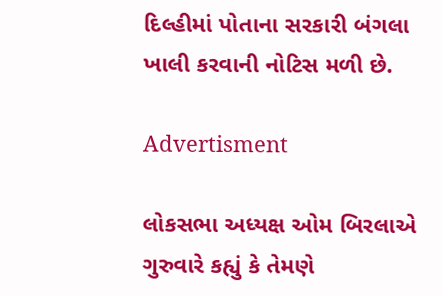દિલ્હીમાં પોતાના સરકારી બંગલા ખાલી કરવાની નોટિસ મળી છે.

Advertisment

લોકસભા અધ્યક્ષ ઓમ બિરલાએ ગુરુવારે કહ્યું કે તેમણે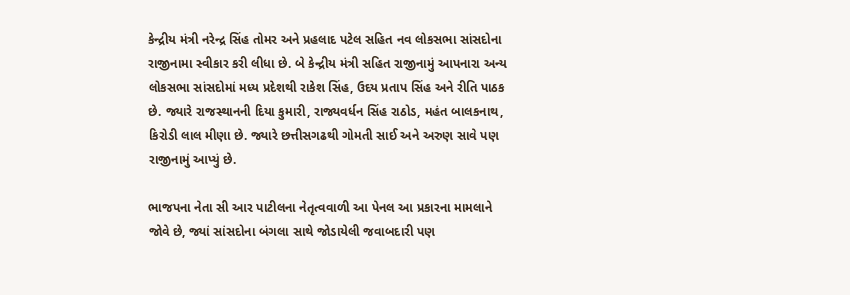કેન્દ્રીય મંત્રી નરેન્દ્ર સિંહ તોમર અને પ્રહલાદ પટેલ સહિત નવ લોકસભા સાંસદોના રાજીનામા સ્વીકાર કરી લીધા છે. બે કેન્દ્રીય મંત્રી સહિત રાજીનામું આપનારા અન્ય લોકસભા સાંસદોમાં મધ્ય પ્રદેશથી રાકેશ સિંહ, ઉદય પ્રતાપ સિંહ અને રીતિ પાઠક છે. જ્યારે રાજસ્થાનની દિયા કુમારી, રાજ્યવર્ધન સિંહ રાઠોડ, મહંત બાલકનાથ, કિરોડી લાલ મીણા છે. જ્યારે છત્તીસગઢથી ગોમતી સાઈ અને અરુણ સાવે પણ રાજીનામું આપ્યું છે.

ભાજપના નેતા સી આર પાટીલના નેતૃત્વવાળી આ પેનલ આ પ્રકારના મામલાને જોવે છે, જ્યાં સાંસદોના બંગલા સાથે જોડાયેલી જવાબદારી પણ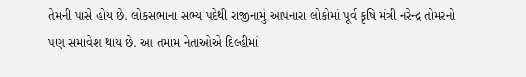તેમની પાસે હોય છે. લોકસભાના સભ્ય પદેથી રાજીનામું આપનારા લોકોમાં પૂર્વ કૃષિ મંત્રી નરેન્દ્ર તોમરનો પણ સમાવેશ થાય છે. આ તમામ નેતાઓએ દિલ્હીમાં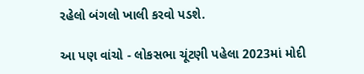રહેલો બંગલો ખાલી કરવો પડશે.

આ પણ વાંચો - લોકસભા ચૂંટણી પહેલા 2023માં મોદી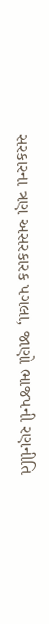સરકારના ત્રણ અસરકારક પગલા, જાણો ભાજપની રણનીતિ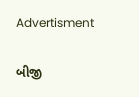Advertisment

બીજી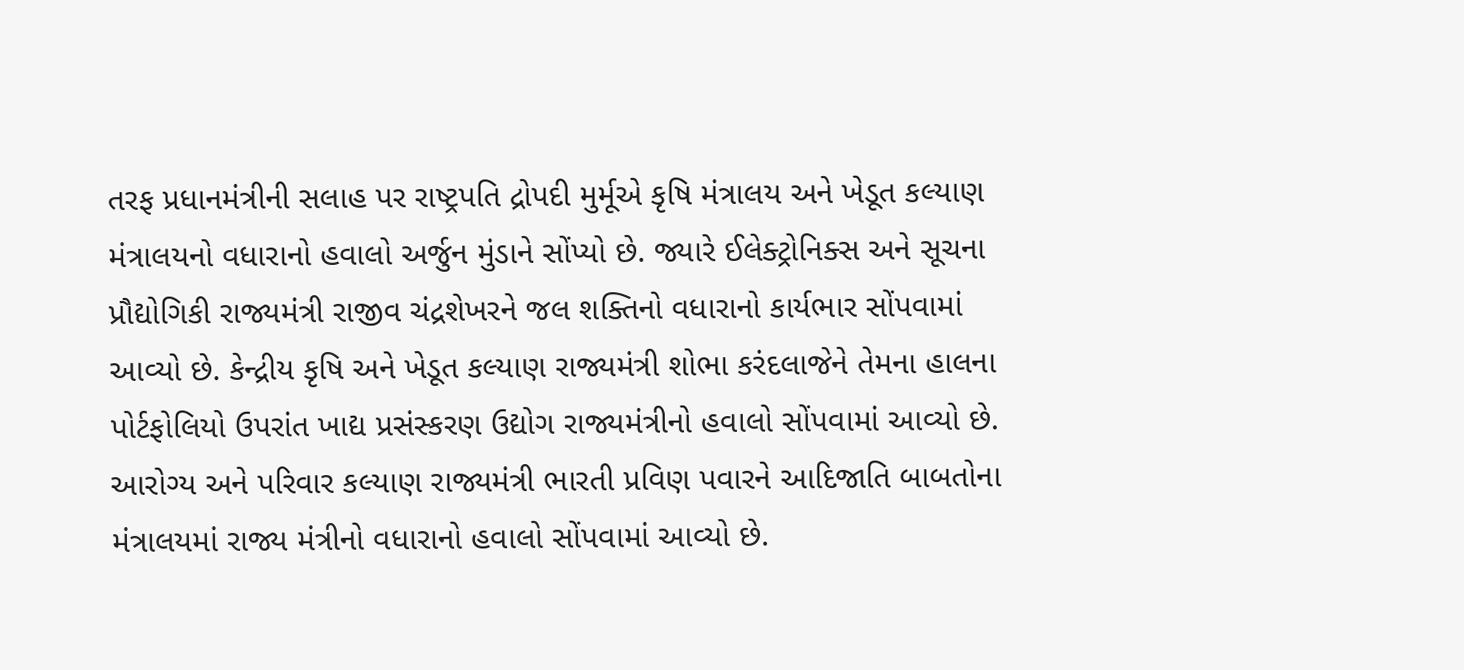તરફ પ્રધાનમંત્રીની સલાહ પર રાષ્ટ્રપતિ દ્રોપદી મુર્મૂએ કૃષિ મંત્રાલય અને ખેડૂત કલ્યાણ મંત્રાલયનો વધારાનો હવાલો અર્જુન મુંડાને સોંપ્યો છે. જ્યારે ઈલેક્ટ્રોનિક્સ અને સૂચના પ્રૌદ્યોગિકી રાજ્યમંત્રી રાજીવ ચંદ્રશેખરને જલ શક્તિનો વધારાનો કાર્યભાર સોંપવામાં આવ્યો છે. કેન્દ્રીય કૃષિ અને ખેડૂત કલ્યાણ રાજ્યમંત્રી શોભા કરંદલાજેને તેમના હાલના પોર્ટફોલિયો ઉપરાંત ખાદ્ય પ્રસંસ્કરણ ઉદ્યોગ રાજ્યમંત્રીનો હવાલો સોંપવામાં આવ્યો છે. આરોગ્ય અને પરિવાર કલ્યાણ રાજ્યમંત્રી ભારતી પ્રવિણ પવારને આદિજાતિ બાબતોના મંત્રાલયમાં રાજ્ય મંત્રીનો વધારાનો હવાલો સોંપવામાં આવ્યો છે.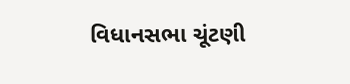વિધાનસભા ચૂંટણી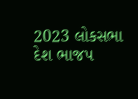2023 લોકસભા દેશ ભાજપ